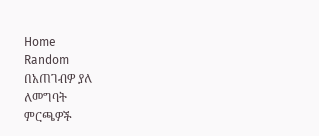Home
Random
በአጠገብዎ ያለ
ለመግባት
ምርጫዎች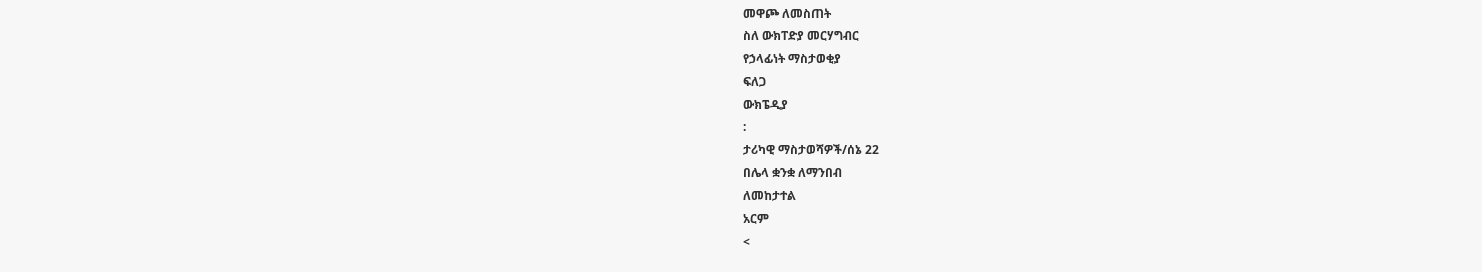መዋጮ ለመስጠት
ስለ ውክፐድያ መርሃግብር
የኃላፊነት ማስታወቂያ
ፍለጋ
ውክፔዲያ
:
ታሪካዊ ማስታወሻዎች/ሰኔ 22
በሌላ ቋንቋ ለማንበብ
ለመከታተል
አርም
<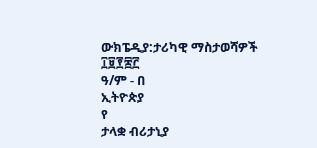ውክፔዲያ:ታሪካዊ ማስታወሻዎች
፲፱፻፷፫
ዓ/ም - በ
ኢትዮጵያ
የ
ታላቋ ብሪታኒያ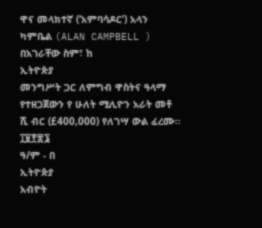ዋና መላክተኛ (‘አምባሳዶር’) አላን ካምቤል (ALAN CAMPBELL ) በአገራቸው ስም፣ ከ
ኢትዮጵያ
መንግሥት ጋር ለምግብ ዋስትና ዓላማ የተዘጋጀውን የ ሁለት ሚሊዮን አራት መቶ ሺ ብር (£400,000) የለገሣ ውል ፈረሙ።
፲፱፻፷፮
ዓ/ም - በ
ኢትዮጵያ
አብዮት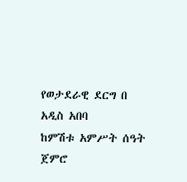የወታደራዊ ደርግ በ
አዲስ አበባ
ከምሽቱ አምሥት ሰዓት ጀምሮ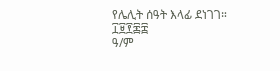የሌሊት ሰዓት እላፊ ደነገገ።
፲፱፻፷፰
ዓ/ም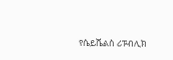የሴይሼልስ ሪፑብሊክ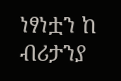ነፃነቷን ከ
ብሪታንያ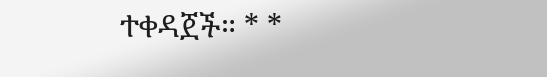ተቀዳጀች። * *